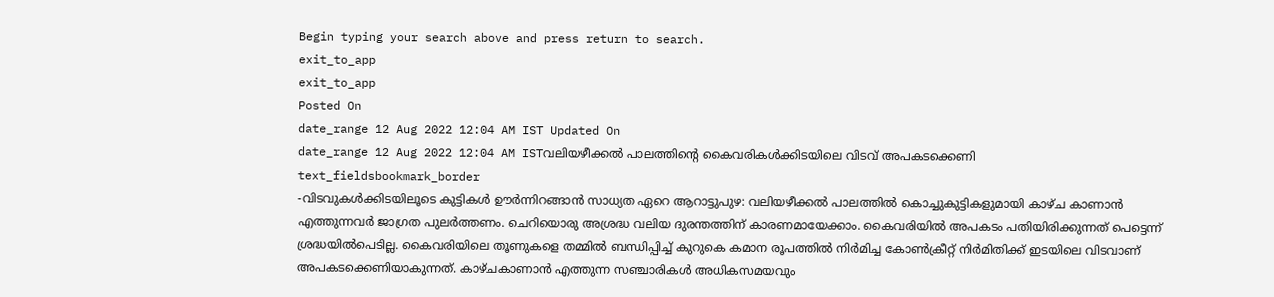Begin typing your search above and press return to search.
exit_to_app
exit_to_app
Posted On
date_range 12 Aug 2022 12:04 AM IST Updated On
date_range 12 Aug 2022 12:04 AM ISTവലിയഴീക്കൽ പാലത്തിന്റെ കൈവരികൾക്കിടയിലെ വിടവ് അപകടക്കെണി
text_fieldsbookmark_border
-വിടവുകൾക്കിടയിലൂടെ കുട്ടികൾ ഊർന്നിറങ്ങാൻ സാധ്യത ഏറെ ആറാട്ടുപുഴ: വലിയഴീക്കൽ പാലത്തിൽ കൊച്ചുകുട്ടികളുമായി കാഴ്ച കാണാൻ എത്തുന്നവർ ജാഗ്രത പുലർത്തണം. ചെറിയൊരു അശ്രദ്ധ വലിയ ദുരന്തത്തിന് കാരണമായേക്കാം. കൈവരിയിൽ അപകടം പതിയിരിക്കുന്നത് പെട്ടെന്ന് ശ്രദ്ധയിൽപെടില്ല. കൈവരിയിലെ തൂണുകളെ തമ്മിൽ ബന്ധിപ്പിച്ച് കുറുകെ കമാന രൂപത്തിൽ നിർമിച്ച കോൺക്രീറ്റ് നിർമിതിക്ക് ഇടയിലെ വിടവാണ് അപകടക്കെണിയാകുന്നത്. കാഴ്ചകാണാൻ എത്തുന്ന സഞ്ചാരികൾ അധികസമയവും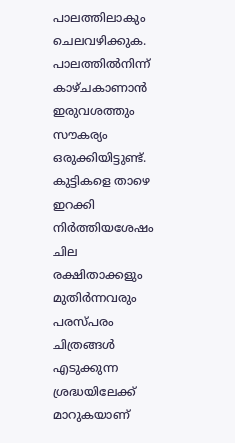പാലത്തിലാകും ചെലവഴിക്കുക. പാലത്തിൽനിന്ന് കാഴ്ചകാണാൻ ഇരുവശത്തും സൗകര്യം ഒരുക്കിയിട്ടുണ്ട്. കുട്ടികളെ താഴെ ഇറക്കി നിർത്തിയശേഷം ചില രക്ഷിതാക്കളും മുതിർന്നവരും പരസ്പരം ചിത്രങ്ങൾ എടുക്കുന്ന ശ്രദ്ധയിലേക്ക് മാറുകയാണ്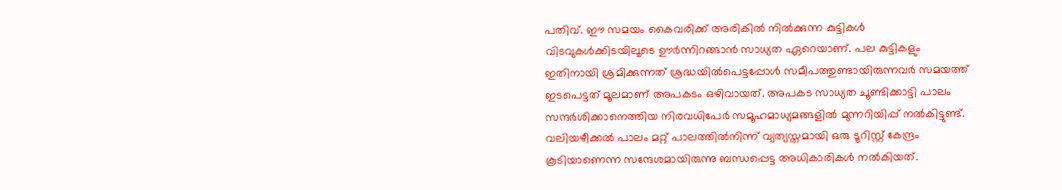പതിവ്. ഈ സമയം കൈവരിക്ക് അരികിൽ നിൽക്കുന്ന കുട്ടികൾ വിടവുകൾക്കിടയിലൂടെ ഊർന്നിറങ്ങാൻ സാധ്യത ഏറെയാണ്. പല കുട്ടികളും ഇതിനായി ശ്രമിക്കുന്നത് ശ്രദ്ധയിൽപെട്ടപ്പോൾ സമീപത്തുണ്ടായിരുന്നവർ സമയത്ത് ഇടപെട്ടത് മൂലമാണ് അപകടം ഒഴിവായത്. അപകട സാധ്യത ചൂണ്ടിക്കാട്ടി പാലം സന്ദർശിക്കാനെത്തിയ നിരവധിപേർ സമൂഹമാധ്യമങ്ങളിൽ മുന്നറിയിപ്പ് നൽകിട്ടുണ്ട്. വലിയഴീക്കൽ പാലം മറ്റ് പാലത്തിൽനിന്ന് വ്യത്യസ്തമായി ഒരു ടൂറിസ്റ്റ് കേന്ദ്രം കൂടിയാണെന്ന സന്ദേശമായിരുന്നു ബന്ധപ്പെട്ട അധികാരികൾ നൽകിയത്.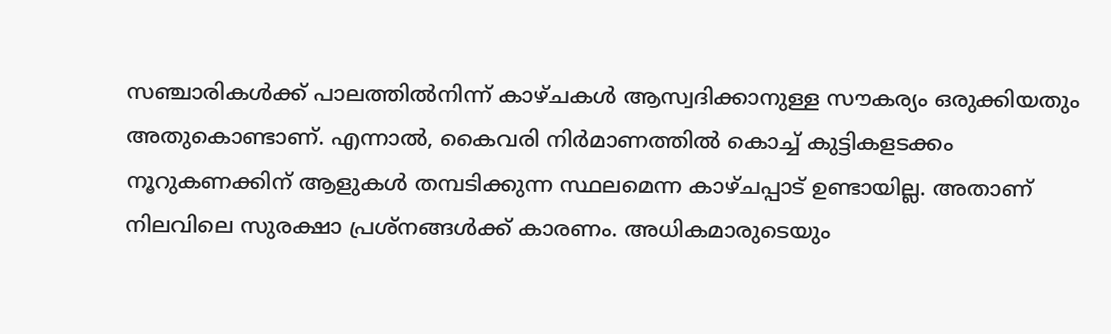സഞ്ചാരികൾക്ക് പാലത്തിൽനിന്ന് കാഴ്ചകൾ ആസ്വദിക്കാനുള്ള സൗകര്യം ഒരുക്കിയതും അതുകൊണ്ടാണ്. എന്നാൽ, കൈവരി നിർമാണത്തിൽ കൊച്ച് കുട്ടികളടക്കം നൂറുകണക്കിന് ആളുകൾ തമ്പടിക്കുന്ന സ്ഥലമെന്ന കാഴ്ചപ്പാട് ഉണ്ടായില്ല. അതാണ് നിലവിലെ സുരക്ഷാ പ്രശ്നങ്ങൾക്ക് കാരണം. അധികമാരുടെയും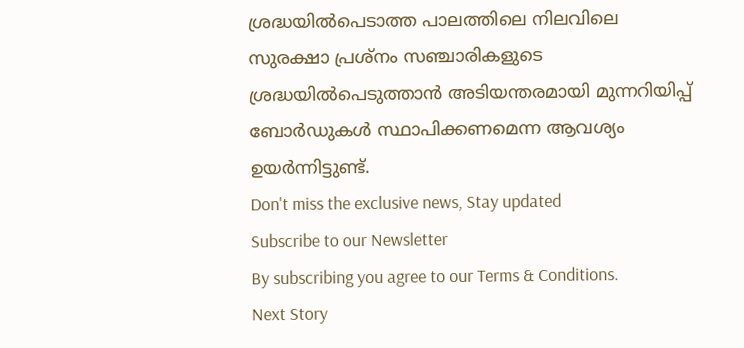ശ്രദ്ധയിൽപെടാത്ത പാലത്തിലെ നിലവിലെ സുരക്ഷാ പ്രശ്നം സഞ്ചാരികളുടെ ശ്രദ്ധയിൽപെടുത്താൻ അടിയന്തരമായി മുന്നറിയിപ്പ് ബോർഡുകൾ സ്ഥാപിക്കണമെന്ന ആവശ്യം ഉയർന്നിട്ടുണ്ട്.
Don't miss the exclusive news, Stay updated
Subscribe to our Newsletter
By subscribing you agree to our Terms & Conditions.
Next Story